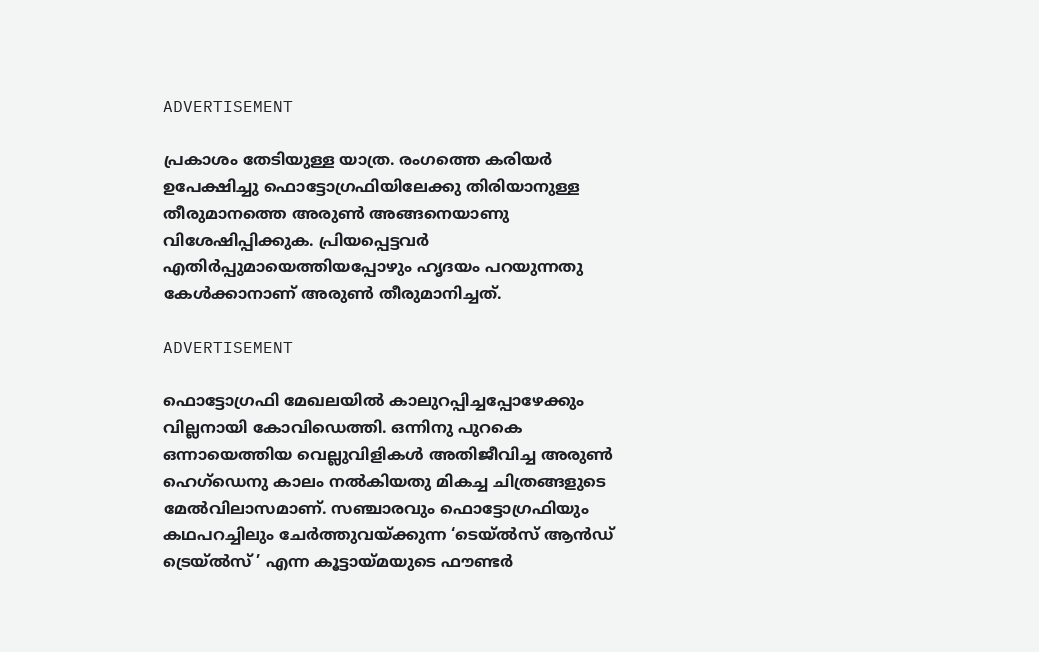ADVERTISEMENT

പ്രകാശം തേടിയുള്ള യാത്ര. രംഗത്തെ കരിയർ ഉപേക്ഷിച്ചു ഫൊട്ടോഗ്രഫിയിലേക്കു തിരിയാനുള്ള തീരുമാനത്തെ അരുൺ അങ്ങനെയാണു വിശേഷിപ്പിക്കുക. പ്രിയപ്പെട്ടവർ എതിർപ്പുമായെത്തിയപ്പോഴും ഹൃദയം പറയുന്നതു കേൾക്കാനാണ് അരുൺ തീരുമാനിച്ചത്.

ADVERTISEMENT

ഫൊട്ടോഗ്രഫി മേഖലയിൽ കാലുറപ്പിച്ചപ്പോഴേക്കും വില്ലനായി കോവിഡെത്തി. ഒന്നിനു പുറകെ ഒന്നായെത്തിയ വെല്ലുവിളികൾ അതിജീവിച്ച അരുൺ ഹെഗ്ഡെനു കാലം നൽകിയതു മികച്ച ചിത്രങ്ങളുടെ മേൽവിലാസമാണ്. സഞ്ചാരവും ഫൊട്ടോഗ്രഫിയും കഥപറച്ചിലും ചേർത്തുവയ്ക്കുന്ന ‘ടെയ്ൽസ് ആൻഡ് ട്രെയ്ൽസ് ’ എന്ന കൂട്ടായ്മയുടെ ഫൗണ്ടർ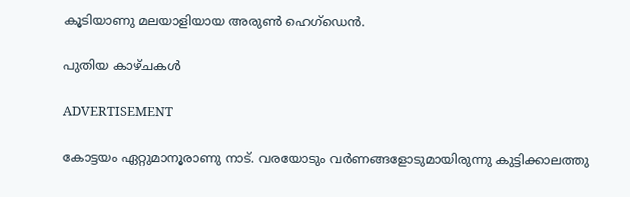കൂടിയാണു മലയാളിയായ അരുൺ ഹെഗ്ഡെൻ.

പുതിയ കാഴ്ചകൾ

ADVERTISEMENT

കോട്ടയം ഏറ്റുമാനൂരാണു നാട്. വരയോടും വർണങ്ങളോടുമായിരുന്നു കുട്ടിക്കാലത്തു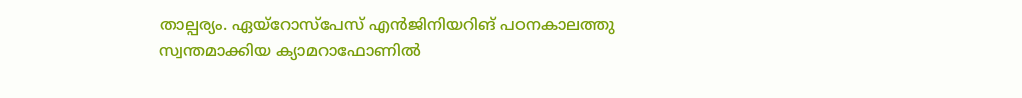താല്പര്യം. ഏയ്റോസ്പേസ് എൻജിനിയറിങ് പഠനകാലത്തു സ്വന്തമാക്കിയ ക്യാമറാഫോണിൽ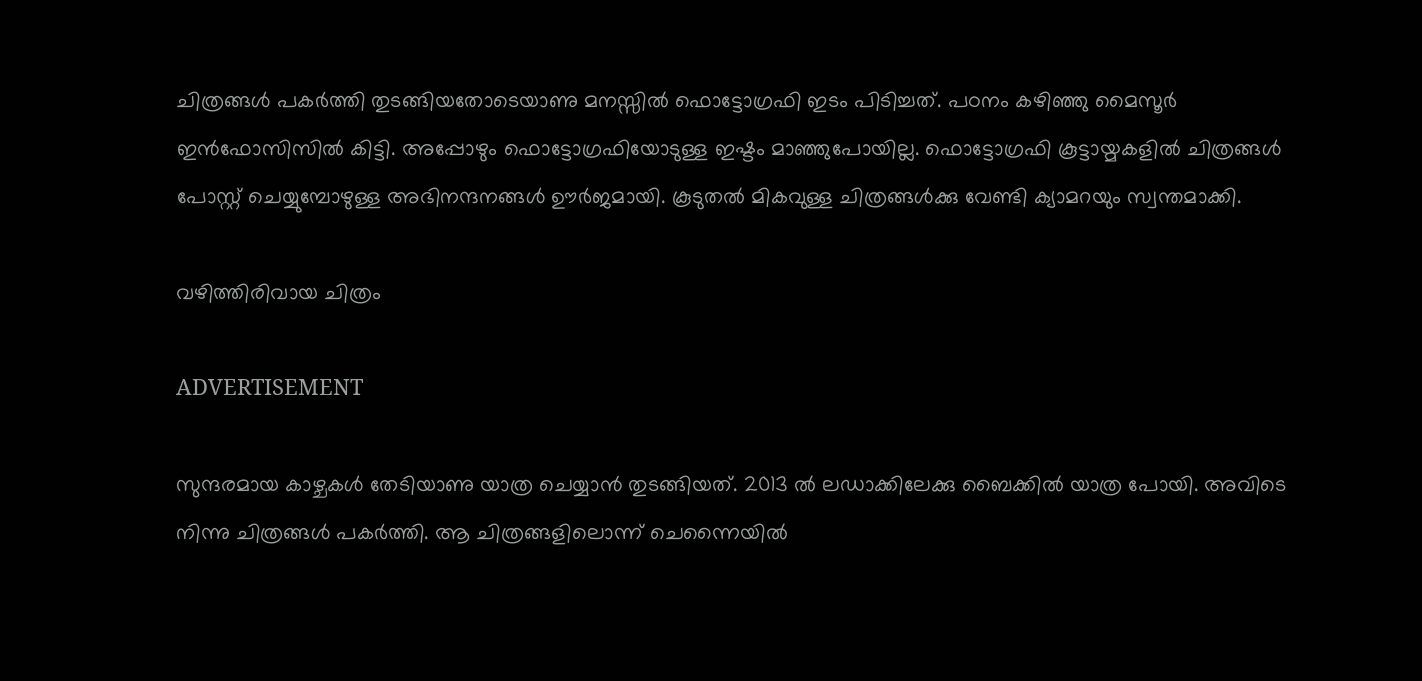ചിത്രങ്ങൾ പകർത്തി തുടങ്ങിയതോടെയാണു മനസ്സിൽ ഫൊട്ടോഗ്രഫി ഇടം പിടിച്ചത്. പഠനം കഴിഞ്ഞു മൈസൂർ ഇൻഫോസിസിൽ കിട്ടി. അപ്പോഴും ഫൊട്ടോഗ്രഫിയോടുള്ള ഇഷ്ടം മാഞ്ഞുപോയില്ല. ഫൊട്ടോഗ്രഫി കൂട്ടായ്മകളിൽ ചിത്രങ്ങൾ പോസ്റ്റ് ചെയ്യുമ്പോഴുള്ള അഭിനന്ദനങ്ങൾ ഊർജമായി. കൂടുതൽ മികവുള്ള ചിത്രങ്ങൾക്കു വേണ്ടി ക്യാമറയും സ്വന്തമാക്കി.

വഴിത്തിരിവായ ചിത്രം

ADVERTISEMENT

സുന്ദരമായ കാഴ്ചകൾ തേടിയാണു യാത്ര ചെയ്യാൻ തുടങ്ങിയത്. 2013 ൽ ലഡാക്കിലേക്കു ബൈക്കിൽ യാത്ര പോയി. അവിടെ നിന്നു ചിത്രങ്ങൾ പകർത്തി. ആ ചിത്രങ്ങളിലൊന്ന് ചെന്നൈയിൽ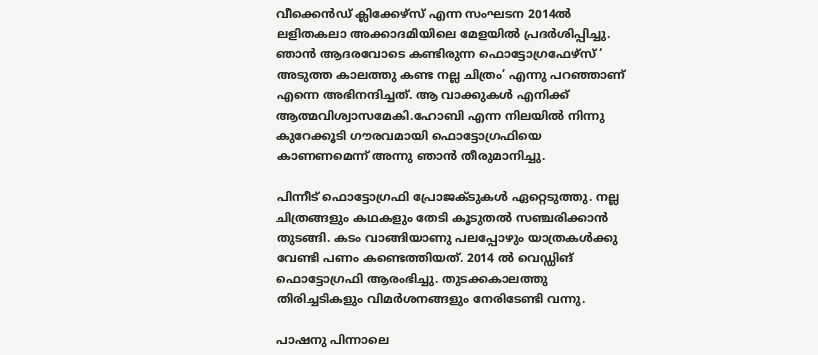വീക്കെൻഡ് ക്ലിക്കേഴ്സ് എന്ന സംഘടന 2014ൽ ലളിതകലാ അക്കാദമിയിലെ മേളയിൽ പ്രദർശിപ്പിച്ചു. ഞാൻ ആദരവോടെ കണ്ടിരുന്ന ഫൊട്ടോഗ്രഫേഴ്സ് ‘ അടുത്ത കാലത്തു കണ്ട നല്ല ചിത്രം’ എന്നു പറഞ്ഞാണ് എന്നെ അഭിനന്ദിച്ചത്. ആ വാക്കുകൾ എനിക്ക് ആത്മവിശ്വാസമേകി.ഹോബി എന്ന നിലയിൽ നിന്നു കുറേക്കൂടി ഗൗരവമായി ഫൊട്ടോഗ്രഫിയെ കാണണമെന്ന് അന്നു ഞാൻ തീരുമാനിച്ചു.

പിന്നീട് ഫൊട്ടോഗ്രഫി പ്രോജക്ടുകൾ ഏറ്റെടുത്തു. നല്ല ചിത്രങ്ങളും കഥകളും തേടി കൂടുതൽ സഞ്ചരിക്കാൻ തുടങ്ങി. കടം വാങ്ങിയാണു പലപ്പോഴും യാത്രകൾക്കു വേണ്ടി പണം കണ്ടെത്തിയത്. 2014 ൽ വെഡ്ഡിങ് ഫൊട്ടോഗ്രഫി ആരംഭിച്ചു. തുടക്കകാലത്തു തിരിച്ചടികളും വിമർശനങ്ങളും നേരിടേണ്ടി വന്നു.

പാഷനു പിന്നാലെ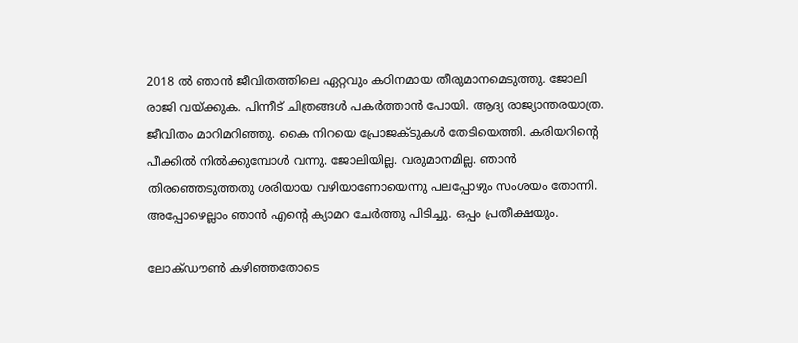2018 ൽ ഞാൻ ജീവിതത്തിലെ ഏറ്റവും കഠിനമായ തീരുമാനമെടുത്തു. ജോലി രാജി വയ്ക്കുക. പിന്നീട് ചിത്രങ്ങൾ പകർത്താൻ പോയി. ആദ്യ രാജ്യാന്തരയാത്ര. ജീവിതം മാറിമറിഞ്ഞു. കൈ നിറയെ പ്രോജക്ടുകൾ തേടിയെത്തി. കരിയറിന്റെ പീക്കിൽ നിൽക്കുമ്പോൾ വന്നു. ജോലിയില്ല. വരുമാനമില്ല. ഞാൻ തിരഞ്ഞെടുത്തതു ശരിയായ വഴിയാണോയെന്നു പലപ്പോഴും സംശയം തോന്നി. അപ്പോഴെല്ലാം ഞാൻ എന്റെ ക്യാമറ ചേർത്തു പിടിച്ചു. ഒപ്പം പ്രതീക്ഷയും.

ലോക്ഡൗൺ കഴിഞ്ഞതോടെ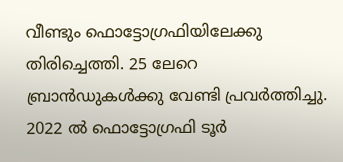വീണ്ടും ഫൊട്ടോഗ്രഫിയിലേക്കു തിരിച്ചെത്തി. 25 ലേറെ ബ്രാൻഡുകൾക്കു വേണ്ടി പ്രവർത്തിച്ചു. 2022 ൽ ഫൊട്ടോഗ്രഫി ടൂർ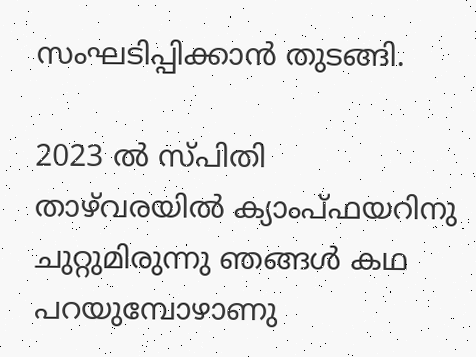സംഘടിപ്പിക്കാൻ തുടങ്ങി.

2023 ൽ സ്പിതി താഴ്‌വരയിൽ ക്യാംപ്ഫയറിനു ചുറ്റുമിരുന്നു ഞങ്ങൾ കഥ പറയുമ്പോഴാണു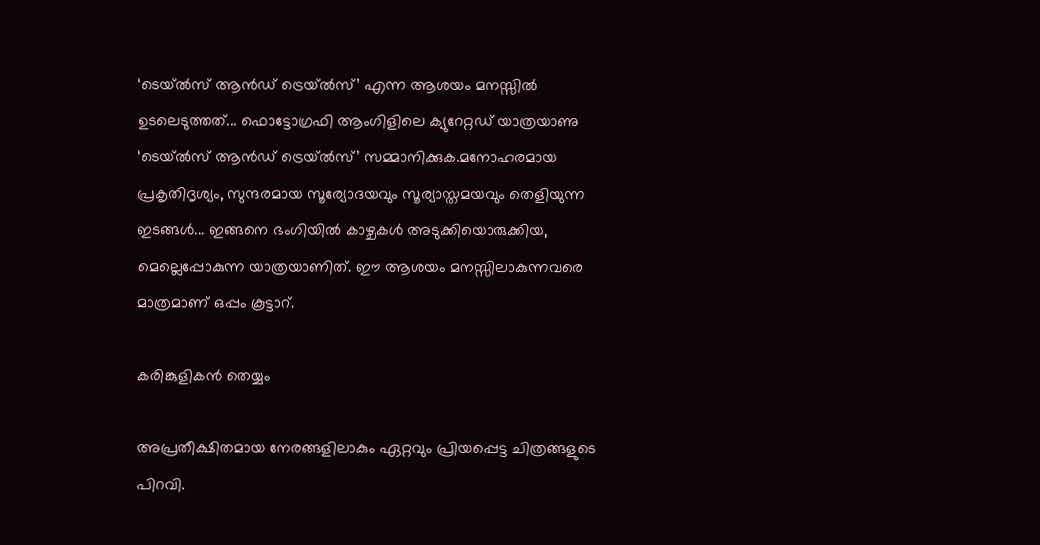‘ടെയ്ൽസ് ആൻഡ് ട്രെയ്ൽസ്’ എന്ന ആശയം മനസ്സിൽ ഉടലെടുത്തത്... ഫൊട്ടോഗ്രഫി ആംഗിളിലെ ക്യുറേറ്റഡ് യാത്രയാണു ‘ടെയ്ൽസ് ആൻഡ് ട്രെയ്‍ൽസ്’ സമ്മാനിക്കുക.മനോഹരമായ പ്രകൃതിദൃശ്യം, സുന്ദരമായ സൂര്യോദയവും സൂര്യാസ്തമയവും തെളിയുന്ന ഇടങ്ങൾ... ഇങ്ങനെ ഭംഗിയിൽ കാഴ്ചകൾ അടുക്കിയൊരുക്കിയ, മെല്ലെപ്പോകുന്ന യാത്രയാണിത്. ഈ ആശയം മനസ്സിലാകുന്നവരെ മാത്രമാണ് ഒപ്പം കൂട്ടാറ്.

കരിങ്കുളികൻ തെയ്യം

അപ്രതീക്ഷിതമായ നേരങ്ങളിലാകും ഏറ്റവും പ്രിയപ്പെട്ട ചിത്രങ്ങളുടെ പിറവി.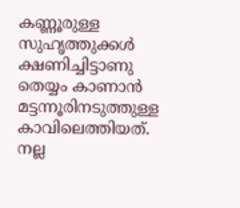കണ്ണൂരുള്ള സുഹൃത്തുക്കൾ ക്ഷണിച്ചിട്ടാണു തെയ്യം കാണാൻ മട്ടന്നൂരിനടുത്തുള്ള കാവിലെത്തിയത്. നല്ല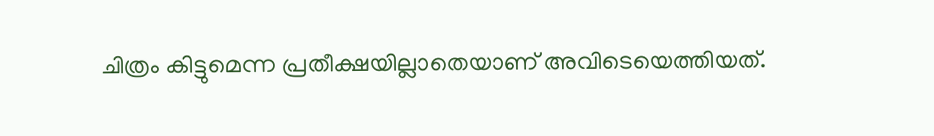ചിത്രം കിട്ടുമെന്ന പ്രതീക്ഷയില്ലാതെയാണ് അവിടെയെത്തിയത്.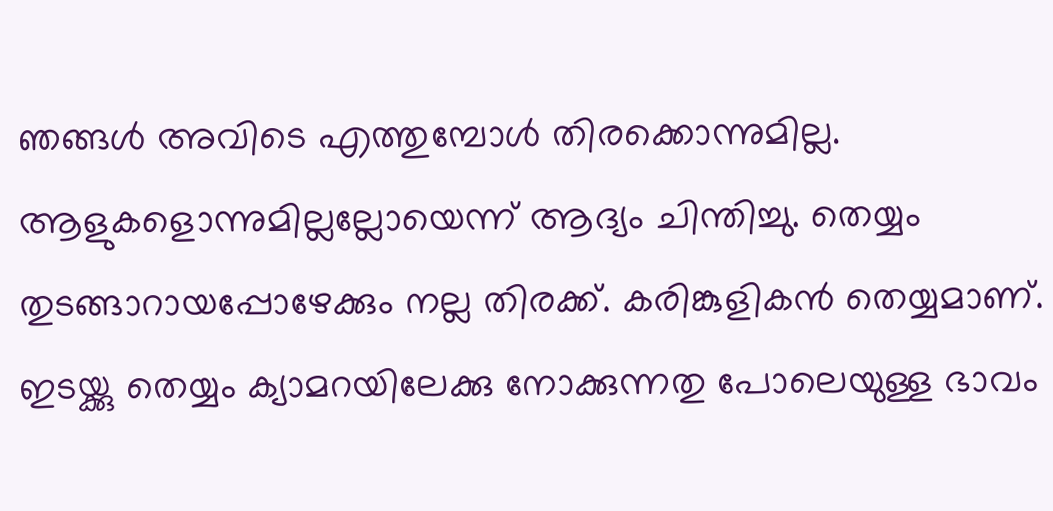ഞങ്ങൾ അവിടെ എത്തുമ്പോൾ തിരക്കൊന്നുമില്ല. ആളുകളൊന്നുമില്ലല്ലോയെന്ന് ആദ്യം ചിന്തിച്ചു. തെയ്യം തുടങ്ങാറായപ്പോഴേക്കും നല്ല തിരക്ക്. കരിങ്കുളികൻ തെയ്യമാണ്. ഇടയ്ക്കു തെയ്യം ക്യാമറയിലേക്കു നോക്കുന്നതു പോലെയുള്ള ഭാവം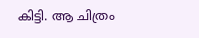കിട്ടി. ആ ചിത്രം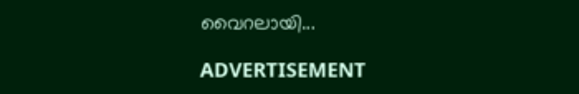വൈറലായി...

ADVERTISEMENT